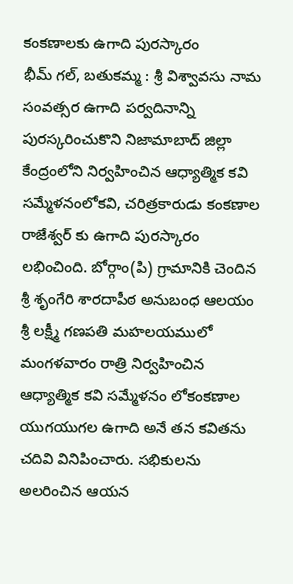కంకణాలకు ఉగాది పురస్కారం
భీమ్ గల్, బతుకమ్మ : శ్రీ విశ్వావసు నామ సంవత్సర ఉగాది పర్వదినాన్ని పురస్కరించుకొని నిజామాబాద్ జిల్లా కేంద్రంలోని నిర్వహించిన ఆధ్యాత్మిక కవి సమ్మేళనంలోకవి, చరిత్రకారుడు కంకణాల రాజేశ్వర్ కు ఉగాది పురస్కారం లభించింది. బోర్గాం(పి) గ్రామానికి చెందిన శ్రీ శృంగేరి శారదాపీఠ అనుబంధ ఆలయం శ్రీ లక్ష్మీ గణపతి మహలయములో మంగళవారం రాత్రి నిర్వహించిన ఆధ్యాత్మిక కవి సమ్మేళనం లోకంకణాల యుగయుగల ఉగాది అనే తన కవితను చదివి వినిపించారు. సభికులను అలరించిన ఆయన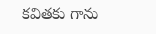కవితకు గాను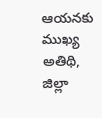ఆయనకు ముఖ్య అతిథి, జిల్లా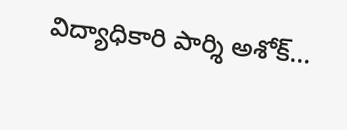విద్యాధికారి పార్శి అశోక్...